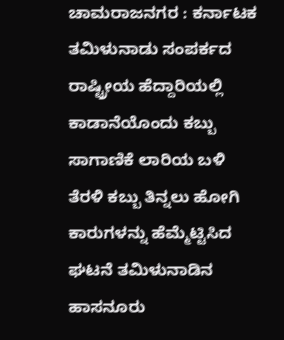ಚಾಮರಾಜನಗರ : ಕರ್ನಾಟಕ ತಮಿಳುನಾಡು ಸಂಪರ್ಕದ ರಾಷ್ಟ್ರೀಯ ಹೆದ್ದಾರಿಯಲ್ಲಿ ಕಾಡಾನೆಯೊಂದು ಕಬ್ಬು ಸಾಗಾಣಿಕೆ ಲಾರಿಯ ಬಳಿ ತೆರಳಿ ಕಬ್ಬು ತಿನ್ನಲು ಹೋಗಿ ಕಾರುಗಳನ್ನು ಹೆಮ್ಮೆಟ್ಟಿಸಿದ ಘಟನೆ ತಮಿಳುನಾಡಿನ ಹಾಸನೂರು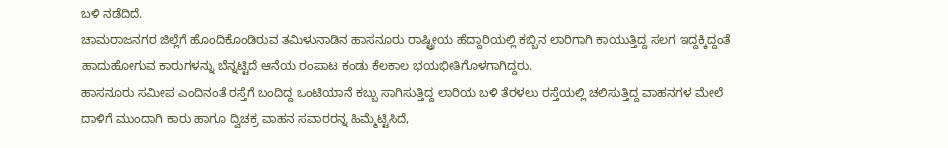ಬಳಿ ನಡೆದಿದೆ.
ಚಾಮರಾಜನಗರ ಜಿಲ್ಲೆಗೆ ಹೊಂದಿಕೊಂಡಿರುವ ತಮಿಳುನಾಡಿನ ಹಾಸನೂರು ರಾಷ್ಟ್ರೀಯ ಹೆದ್ದಾರಿಯಲ್ಲಿ ಕಬ್ಬಿನ ಲಾರಿಗಾಗಿ ಕಾಯುತ್ತಿದ್ದ ಸಲಗ ಇದ್ದಕ್ಕಿದ್ದಂತೆ ಹಾದುಹೋಗುವ ಕಾರುಗಳನ್ನು ಬೆನ್ನಟ್ಟಿದೆ ಆನೆಯ ರಂಪಾಟ ಕಂಡು ಕೆಲಕಾಲ ಭಯಭೀತಿಗೊಳಗಾಗಿದ್ದರು.
ಹಾಸನೂರು ಸಮೀಪ ಎಂದಿನಂತೆ ರಸ್ತೆಗೆ ಬಂದಿದ್ದ ಒಂಟಿಯಾನೆ ಕಬ್ಬು ಸಾಗಿಸುತ್ತಿದ್ದ ಲಾರಿಯ ಬಳಿ ತೆರಳಲು ರಸ್ತೆಯಲ್ಲಿ ಚಲಿಸುತ್ತಿದ್ದ ವಾಹನಗಳ ಮೇಲೆ ದಾಳಿಗೆ ಮುಂದಾಗಿ ಕಾರು ಹಾಗೂ ದ್ವಿಚಕ್ರ ವಾಹನ ಸವಾರರನ್ನ ಹಿಮ್ಮೆಟ್ಟಿಸಿದೆ,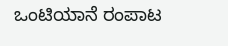ಒಂಟಿಯಾನೆ ರಂಪಾಟ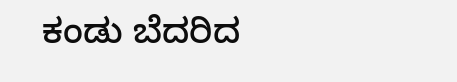ಕಂಡು ಬೆದರಿದ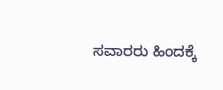ಸವಾರರು ಹಿಂದಕ್ಕೆ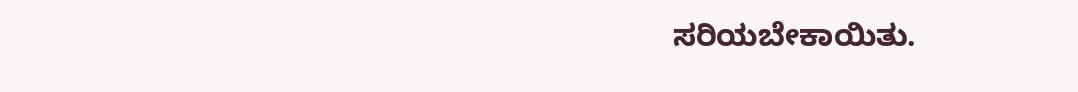ಸರಿಯಬೇಕಾಯಿತು.